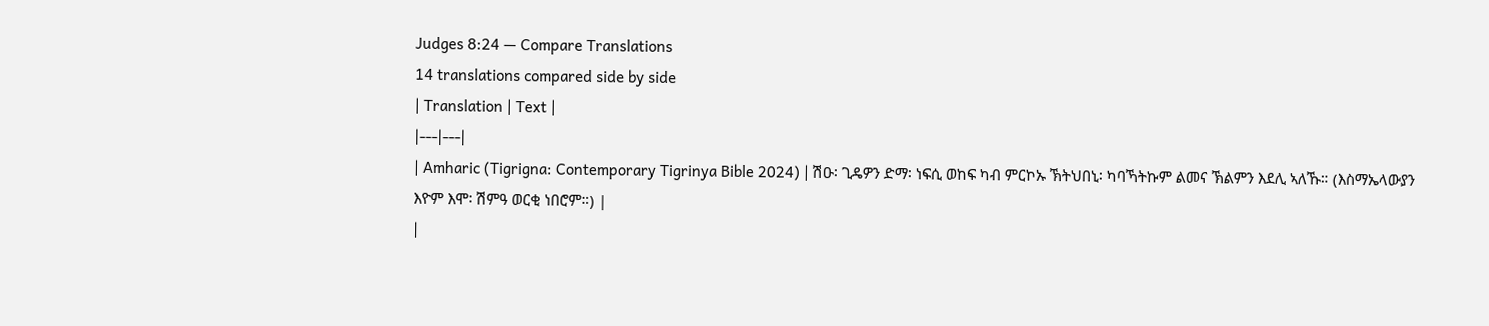Judges 8:24 — Compare Translations
14 translations compared side by side
| Translation | Text |
|---|---|
| Amharic (Tigrigna: Contemporary Tigrinya Bible 2024) | ሽዑ፡ ጊዴዎን ድማ፡ ነፍሲ ወከፍ ካብ ምርኮኡ ኽትህበኒ፡ ካባኻትኩም ልመና ኽልምን እደሊ ኣለኹ። (እስማኤላውያን እዮም እሞ፡ ሽምዓ ወርቂ ነበሮም።) |
|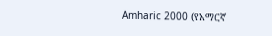Amharic 2000 (የአማርኛ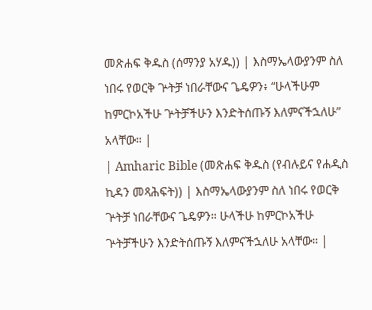መጽሐፍ ቅዱስ (ሰማንያ አሃዱ)) | እስማኤላውያንም ስለ ነበሩ የወርቅ ጕትቻ ነበራቸውና ጌዴዎን፥ “ሁላችሁም ከምርኮአችሁ ጕትቻችሁን እንድትሰጡኝ እለምናችኋለሁ” አላቸው። |
| Amharic Bible (መጽሐፍ ቅዱስ (የብሉይና የሐዲስ ኪዳን መጻሕፍት)) | እስማኤላውያንም ስለ ነበሩ የወርቅ ጕትቻ ነበራቸውና ጌዴዎን። ሁላችሁ ከምርኮአችሁ ጕትቻችሁን እንድትሰጡኝ እለምናችኋለሁ አላቸው። |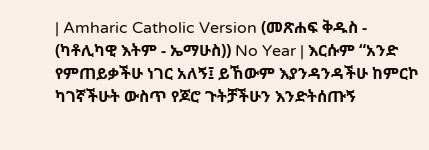| Amharic Catholic Version (መጽሐፍ ቅዱስ - (ካቶሊካዊ እትም - ኤማሁስ)) No Year | እርሱም “አንድ የምጠይቃችሁ ነገር አለኝ፤ ይኸውም እያንዳንዳችሁ ከምርኮ ካገኛችሁት ውስጥ የጆሮ ጉትቻችሁን እንድትሰጡኝ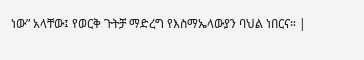ነው” አላቸው፤ የወርቅ ጉትቻ ማድረግ የእስማኤላውያን ባህል ነበርና። |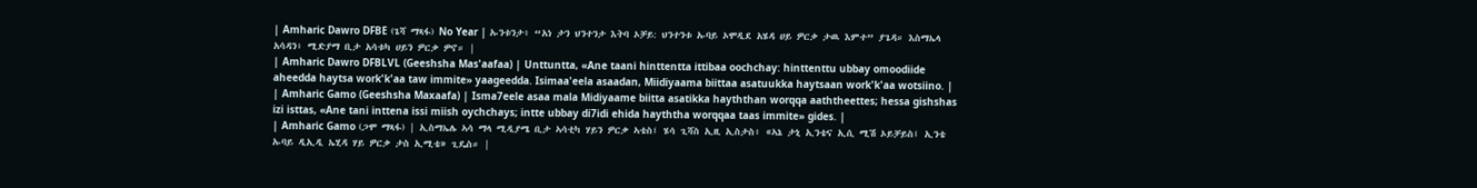| Amharic Dawro DFBE (ጌሻ ማጻፋ) No Year | ኡንቱንታ፥ “አነ ታን ህንተንታ እትባ ኦቻይ: ህንተንቱ ኡባይ ኦሞዲደ አሄዳ ሀይ ዎርቃ ታዉ እምተ” ያጌዳ። እስማኤላ አሳዳን፥ ሚድያማ ቢታ አሳቱካ ሀይን ዎርቃ ዎኖ። |
| Amharic Dawro DFBLVL (Geeshsha Mas'aafaa) | Unttuntta, «Ane taani hinttentta ittibaa oochchay: hinttenttu ubbay omoodiide aheedda haytsa work'k'aa taw immite» yaageedda. Isimaa'eela asaadan, Miidiyaama biittaa asatuukka haytsaan work'k'aa wotsiino. |
| Amharic Gamo (Geeshsha Maxaafa) | Isma7eele asaa mala Midiyaame biitta asatikka hayththan worqqa aaththeettes; hessa gishshas izi isttas, «Ane tani inttena issi miish oychchays; intte ubbay di7idi ehida hayththa worqqaa taas immite» gides. |
| Amharic Gamo (ጋሞ ማጻፋ) | ኢስማኤሌ ኣሳ ማላ ሚዲያሜ ቢታ ኣሳቲካ ሃይን ዎርቃ ኣቴስ፤ ሄሳ ጊሻስ ኢዚ ኢስታስ፥ «ኣኔ ታኒ ኢንቴና ኢሲ ሚሽ ኦይቻይስ፤ ኢንቴ ኡባይ ዲኢዲ ኤሂዳ ሃይ ዎርቃ ታስ ኢሚቴ» ጊዴስ። |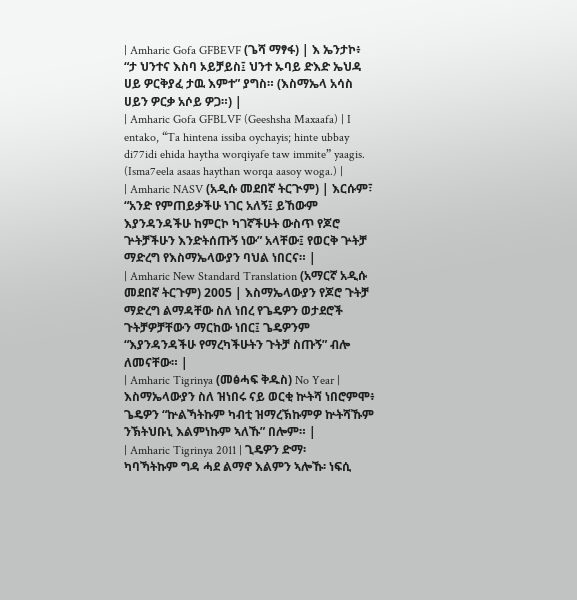| Amharic Gofa GFBEVF (ጌሻ ማፃፋ) | እ ኤንታኮ፥ “ታ ህንተና እስባ ኦይቻይስ፤ ህንተ ኡባይ ድእድ ኤህዳ ሀይ ዎርቅያፈ ታዉ እምተ” ያግስ። (እስማኤላ አሳስ ሀይን ዎርቃ አሶይ ዎጋ።) |
| Amharic Gofa GFBLVF (Geeshsha Maxaafa) | I entako, “Ta hintena issiba oychayis; hinte ubbay di77idi ehida haytha worqiyafe taw immite” yaagis. (Isma7eela asaas haythan worqa aasoy woga.) |
| Amharic NASV (አዲሱ መደበኛ ትርጒም) | እርሱም፣ “አንድ የምጠይቃችሁ ነገር አለኝ፤ ይኸውም እያንዳንዳችሁ ከምርኮ ካገኛችሁት ውስጥ የጆሮ ጕትቻችሁን እንድትሰጡኝ ነው” አላቸው፤ የወርቅ ጕትቻ ማድረግ የእስማኤላውያን ባህል ነበርና። |
| Amharic New Standard Translation (አማርኛ አዲሱ መደበኛ ትርጉም) 2005 | እስማኤላውያን የጆሮ ጉትቻ ማድረግ ልማዳቸው ስለ ነበረ የጌዴዎን ወታደሮች ጉትቻዎቻቸውን ማርከው ነበር፤ ጌዴዎንም “እያንዳንዳችሁ የማረካችሁትን ጉትቻ ስጡኝ” ብሎ ለመናቸው። |
| Amharic Tigrinya (መፅሓፍ ቅዱስ) No Year | እስማኤላውያን ስለ ዝነበሩ ናይ ወርቂ ኵትሻ ነበሮምሞ፥ ጌዴዎን “ኵልኻትኩም ካብቲ ዝማረኽኩምዎ ኵትሻኹም ንኽትህቡኒ እልምነኩም ኣለኹ” በሎም። |
| Amharic Tigrinya 2011 | ጊዴዎን ድማ፡ ካባኻትኩም ግዳ ሓደ ልማኖ እልምን ኣሎኹ፡ ነፍሲ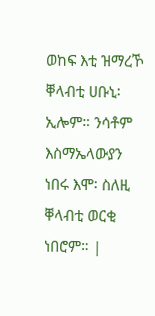ወከፍ እቲ ዝማረኾ ቐላብቲ ሀቡኒ፡ ኢሎም። ንሳቶም እስማኤላውያን ነበሩ እሞ፡ ስለዚ ቐላብቲ ወርቂ ነበሮም። |